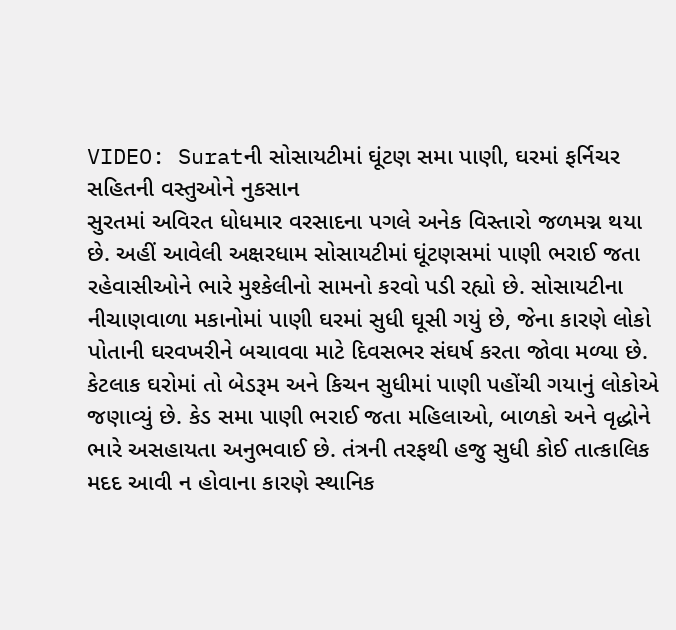VIDEO: Suratની સોસાયટીમાં ઘૂંટણ સમા પાણી, ઘરમાં ફર્નિચર સહિતની વસ્તુઓને નુકસાન
સુરતમાં અવિરત ધોધમાર વરસાદના પગલે અનેક વિસ્તારો જળમગ્ન થયા છે. અહીં આવેલી અક્ષરધામ સોસાયટીમાં ઘૂંટણસમાં પાણી ભરાઈ જતા રહેવાસીઓને ભારે મુશ્કેલીનો સામનો કરવો પડી રહ્યો છે. સોસાયટીના નીચાણવાળા મકાનોમાં પાણી ઘરમાં સુધી ઘૂસી ગયું છે, જેના કારણે લોકો પોતાની ઘરવખરીને બચાવવા માટે દિવસભર સંઘર્ષ કરતા જોવા મળ્યા છે. કેટલાક ઘરોમાં તો બેડરૂમ અને કિચન સુધીમાં પાણી પહોંચી ગયાનું લોકોએ જણાવ્યું છે. કેડ સમા પાણી ભરાઈ જતા મહિલાઓ, બાળકો અને વૃદ્ધોને ભારે અસહાયતા અનુભવાઈ છે. તંત્રની તરફથી હજુ સુધી કોઈ તાત્કાલિક મદદ આવી ન હોવાના કારણે સ્થાનિક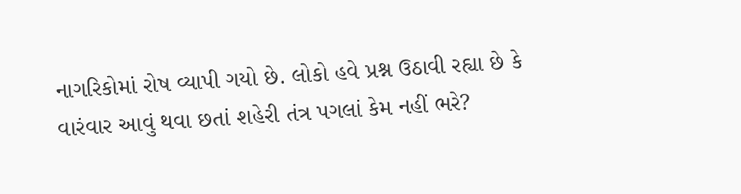નાગરિકોમાં રોષ વ્યાપી ગયો છે. લોકો હવે પ્રશ્ન ઉઠાવી રહ્યા છે કે વારંવાર આવું થવા છતાં શહેરી તંત્ર પગલાં કેમ નહીં ભરે?